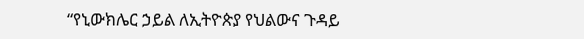“የኒውክሌር ኃይል ለኢትዮጵያ የህልውና ጉዳይ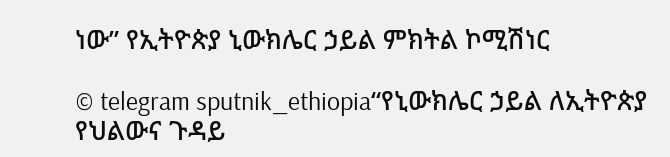ነው” የኢትዮጵያ ኒውክሌር ኃይል ምክትል ኮሚሽነር

© telegram sputnik_ethiopia“የኒውክሌር ኃይል ለኢትዮጵያ የህልውና ጉዳይ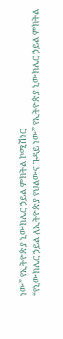ነው” የኢትዮጵያ ኒውክሌር ኃይል ምክትል ኮሚሽነር
“የኒውክሌር ኃይል ለኢትዮጵያ የህልውና ጉዳይ ነው” የኢትዮጵያ ኒውክሌር ኃይል ምክትል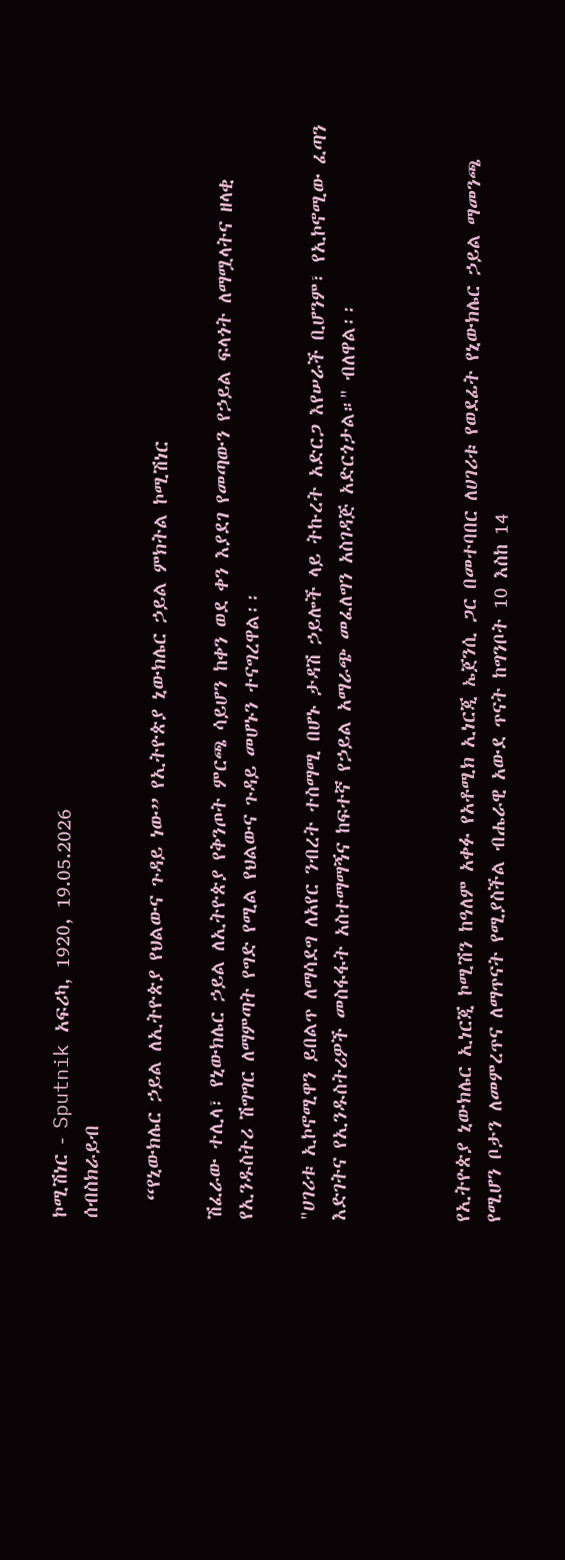ኮሚሽነር - Sputnik አፍሪካ, 1920, 19.05.2026
ሰብስክራይብ

  “የኒውክሌር ኃይል ለኢትዮጵያ የህልውና ጉዳይ ነው” የኢትዮጵያ ኒውክሌር ኃይል ምክትል ኮሚሽነር

ሽፈራው ተሊላ፣ የኒውክሌር ኃይል ለኢትዮጵያ የቅንጦት ምርጫ ሳይሆን ከቀን ወደ ቀን እያደገ የመጣውን የኃይል ፍላጎት ለማሟላትና ዘላቂ የኢንዱስትሪ ሽግግር ለማምጣት የግድ የሚል የህልውና ጉዳይ መሆኑን ተናግረዋል፡፡

"ሀገሪቱ ኢኮኖሚዋን ይበልጥ ለማሳደግ ለአየር ንብረት ተስማሚ በሆኑ ታዳሽ ኃይሎች ላይ ትኩረት አድርጋ እየሠራች ቢሆንም፣ የኢኮኖሚው ፈጣን እድገትና የኢንዱስትሪዎች መስፋፋት አስተማማኝና ከፍተኛ የኃይል አማራጭ መፈለግን አስገዳጅ አድርጎታል።" ብለዋል፡፡



የኢትዮጵያ ኒውክሌር ኢነርጂ ኮሚሽን ከዓለም አቀፉ የአቶሚክ ኢነርጂ ኤጀንሲ ጋር በመተባበር ለሀገሪቱ የወደፊት የኒውክሌር ኃይል ማመንጫ የሚሆን ቦታን ለመምረጥና ለማጥናት የሚያስችል ብሔራዊ አውደ ጥናት ከግንቦት 10 እስከ 14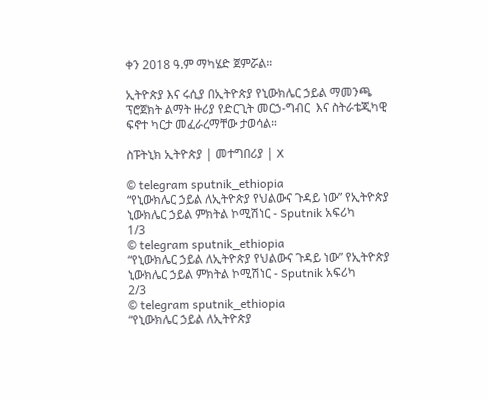ቀን 2018 ዓ.ም ማካሄድ ጀምሯል።

ኢትዮጵያ እና ሩሲያ በኢትዮጵያ የኒውክሌር ኃይል ማመንጫ ፕሮጀክት ልማት ዙሪያ የድርጊት መርኃ-ግብር  እና ስትራቴጂካዊ ፍኖተ ካርታ መፈራረማቸው ታወሳል።

ስፑትኒክ ኢትዮጵያ | መተግበሪያ | X

© telegram sputnik_ethiopia
“የኒውክሌር ኃይል ለኢትዮጵያ የህልውና ጉዳይ ነው” የኢትዮጵያ ኒውክሌር ኃይል ምክትል ኮሚሽነር - Sputnik አፍሪካ
1/3
© telegram sputnik_ethiopia
“የኒውክሌር ኃይል ለኢትዮጵያ የህልውና ጉዳይ ነው” የኢትዮጵያ ኒውክሌር ኃይል ምክትል ኮሚሽነር - Sputnik አፍሪካ
2/3
© telegram sputnik_ethiopia
“የኒውክሌር ኃይል ለኢትዮጵያ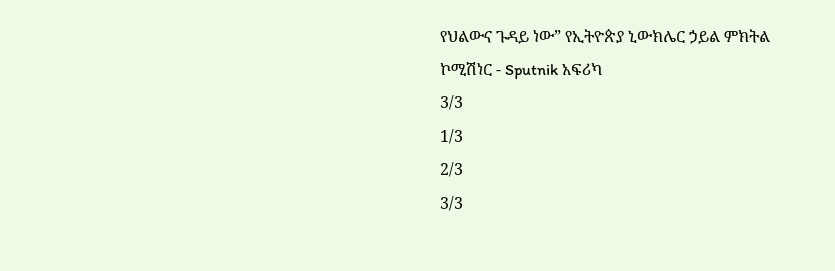የህልውና ጉዳይ ነው” የኢትዮጵያ ኒውክሌር ኃይል ምክትል ኮሚሽነር - Sputnik አፍሪካ
3/3
1/3
2/3
3/3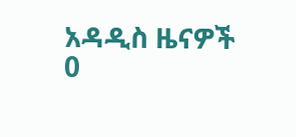አዳዲስ ዜናዎች
0